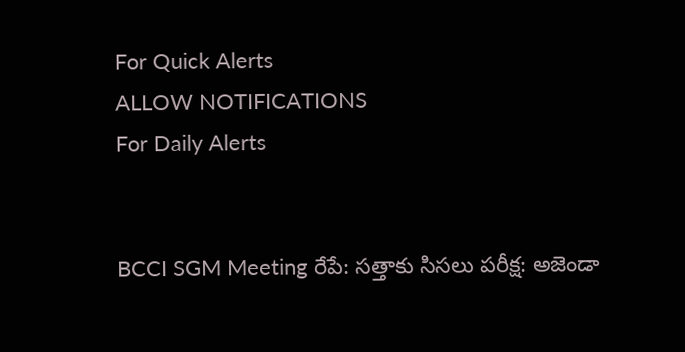For Quick Alerts
ALLOW NOTIFICATIONS
For Daily Alerts


BCCI SGM Meeting రేపే: సత్తాకు సిసలు పరీక్ష: అజెండా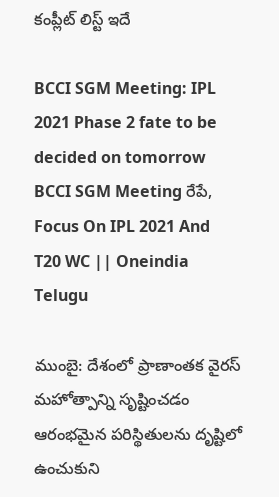కంప్లీట్ లిస్ట్ ఇదే

BCCI SGM Meeting: IPL 2021 Phase 2 fate to be decided on tomorrow
BCCI SGM Meeting రేపే, Focus On IPL 2021 And T20 WC || Oneindia Telugu

ముంబై: దేశంలో ప్రాణాంతక వైరస్ మహోత్పాన్ని సృష్టించడం ఆరంభమైన పరిస్థితులను దృష్టిలో ఉంచుకుని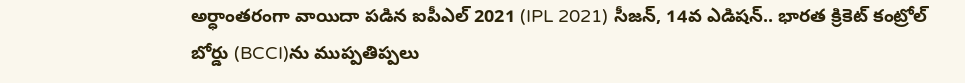అర్ధాంతరంగా వాయిదా పడిన ఐపీఎల్ 2021 (IPL 2021) సీజన్, 14వ ఎడిషన్‌.. భారత క్రికెట్ కంట్రోల్ బోర్డు (BCCI)ను ముప్పతిప్పలు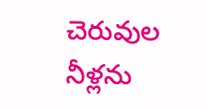చెరువుల నీళ్లను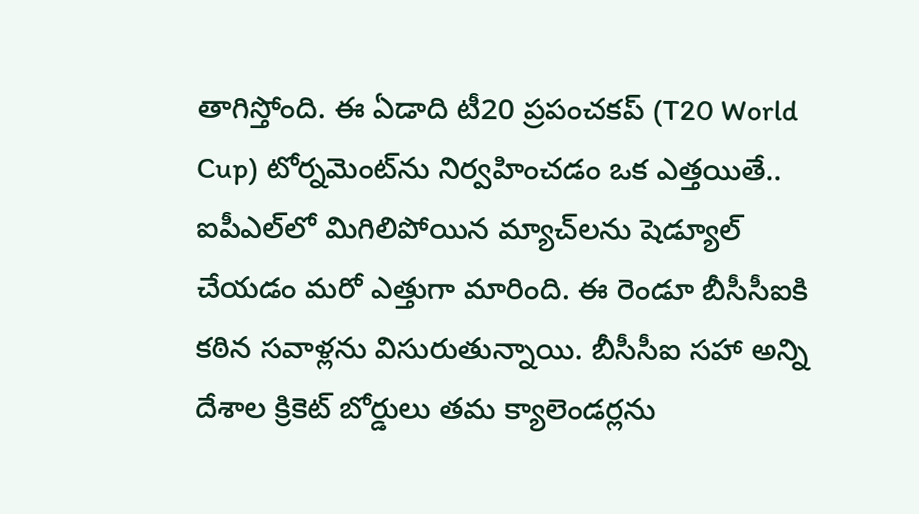తాగిస్తోంది. ఈ ఏడాది టీ20 ప్రపంచకప్ (T20 World Cup) టోర్నమెంట్‌ను నిర్వహించడం ఒక ఎత్తయితే.. ఐపీఎల్‌లో మిగిలిపోయిన మ్యాచ్‌లను షెడ్యూల్ చేయడం మరో ఎత్తుగా మారింది. ఈ రెండూ బీసీసీఐకి కఠిన సవాళ్లను విసురుతున్నాయి. బీసీసీఐ సహా అన్ని దేశాల క్రికెట్ బోర్డులు తమ క్యాలెండర్లను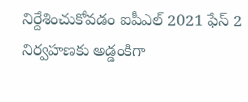నిర్దేశించుకోవడం ఐపీఎల్ 2021 ఫేస్ 2 నిర్వహణకు అడ్డంకిగా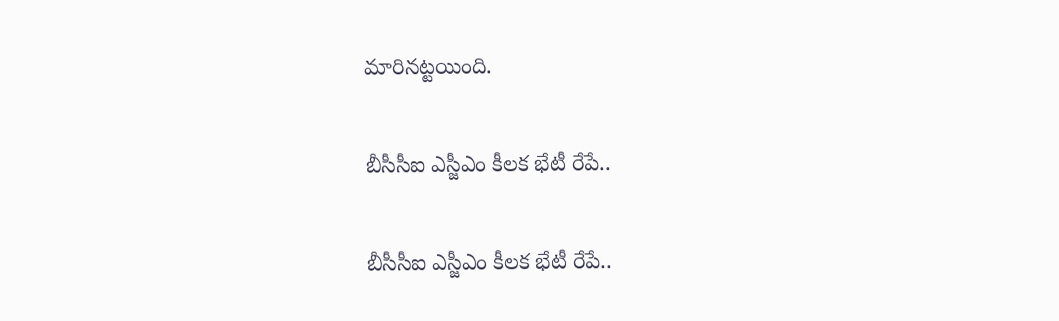మారినట్టయింది.

బీసీసీఐ ఎస్జీఎం కీలక భేటీ రేపే..

బీసీసీఐ ఎస్జీఎం కీలక భేటీ రేపే..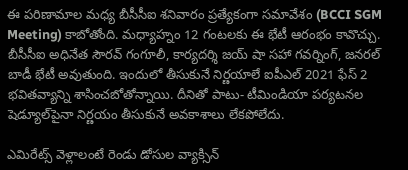ఈ పరిణామాల మధ్య బీసీసీఐ శనివారం ప్రత్యేకంగా సమావేశం (BCCI SGM Meeting) కాబోతోంది. మధ్యాహ్నం 12 గంటలకు ఈ భేటీ ఆరంభం కావొచ్చు. బీసీసీఐ అధినేత సౌరవ్ గంగూలీ, కార్యదర్శి జయ్ షా సహా గవర్నింగ్, జనరల్ బాడీ భేటీ అవుతుంది. ఇందులో తీసుకునే నిర్ణయాలే ఐపీఎల్ 2021 ఫేస్ 2 భవితవ్యాన్ని శాసించబోతోన్నాయి. దీనితో పాటు- టీమిండియా పర్యటనల షెడ్యూల్‌పైనా నిర్ణయం తీసుకునే అవకాశాలు లేకపోలేదు.

ఎమిరేట్స్ వెళ్లాలంటే రెండు డోసుల వ్యాక్సిన్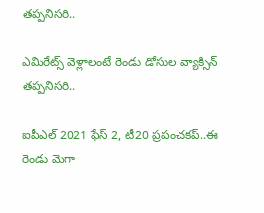తప్పనిసరి..

ఎమిరేట్స్ వెళ్లాలంటే రెండు డోసుల వ్యాక్సిన్ తప్పనిసరి..

ఐపీఎల్ 2021 ఫేస్ 2, టీ20 ప్రపంచకప్..ఈ రెండు మెగా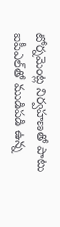టోర్నమెంట్ల నిర్వహణతో పాటు ఐపీఎల్‌తో ముడిపడి ఉన్న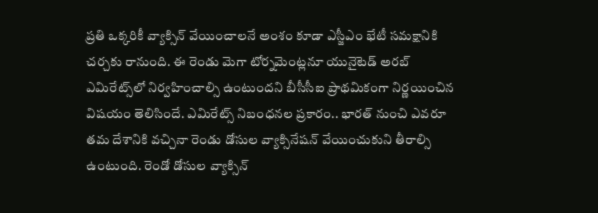ప్రతి ఒక్కరికీ వ్యాక్సిన్ వేయించాలనే అంశం కూడా ఎస్జీఎం భేటీ సమక్షానికి చర్చకు రానుంది. ఈ రెండు మెగా టోర్నమెంట్లనూ యునైటెడ్ అరబ్ ఎమిరేట్స్‌లో నిర్వహించాల్సి ఉంటుందని బీసీసీఐ ప్రాథమికంగా నిర్ణయించిన విషయం తెలిసిందే. ఎమిరేట్స్ నిబంధనల ప్రకారం.. భారత్ నుంచి ఎవరూ తమ దేశానికి వచ్చినా రెండు డోసుల వ్యాక్సినేషన్ వేయించుకుని తీరాల్సి ఉంటుంది. రెండో డోసుల వ్యాక్సిన్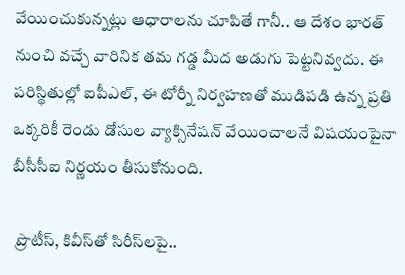వేయించుకున్నట్లు ఆధారాలను చూపితే గానీ.. ఆ దేశం భారత్ నుంచి వచ్చే వారినిక తమ గడ్డ మీద అడుగు పెట్టనివ్వదు. ఈ పరిస్థితుల్లో ఐపీఎల్‌, ఈ టోర్నీ నిర్వహణతో ముడిపడి ఉన్న ప్రతి ఒక్కరికీ రెండు డోసుల వ్యాక్సినేషన్ వేయించాలనే విషయంపైనా బీసీసీఐ నిర్ణయం తీసుకోనుంది.

 ప్రొటీస్, కివీస్‌తో సిరీస్‌లపై..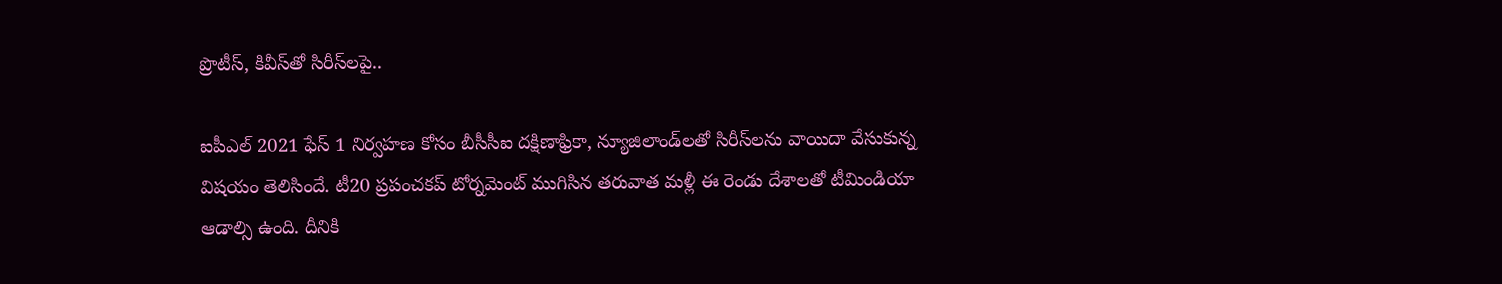ప్రొటీస్, కివీస్‌తో సిరీస్‌లపై..

ఐపీఎల్ 2021 ఫేస్ 1 నిర్వహణ కోసం బీసీసీఐ దక్షిణాఫ్రికా, న్యూజిలాండ్‌లతో సిరీస్‌లను వాయిదా వేసుకున్న విషయం తెలిసిందే. టీ20 ప్రపంచకప్ టోర్నమెంట్ ముగిసిన తరువాత మళ్లీ ఈ రెండు దేశాలతో టీమిండియా ఆడాల్సి ఉంది. దీనికి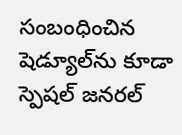సంబంధించిన షెడ్యూల్‌ను కూడా స్పెషల్ జనరల్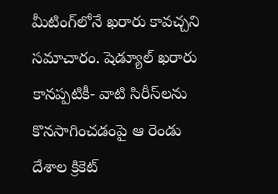మీటింగ్‌లోనే ఖరారు కావచ్చని సమాచారం. షెడ్యూల్ ఖరారు కానప్పటికీ- వాటి సిరీస్‌లను కొనసాగించడంపై ఆ రెండు దేశాల క్రికెట్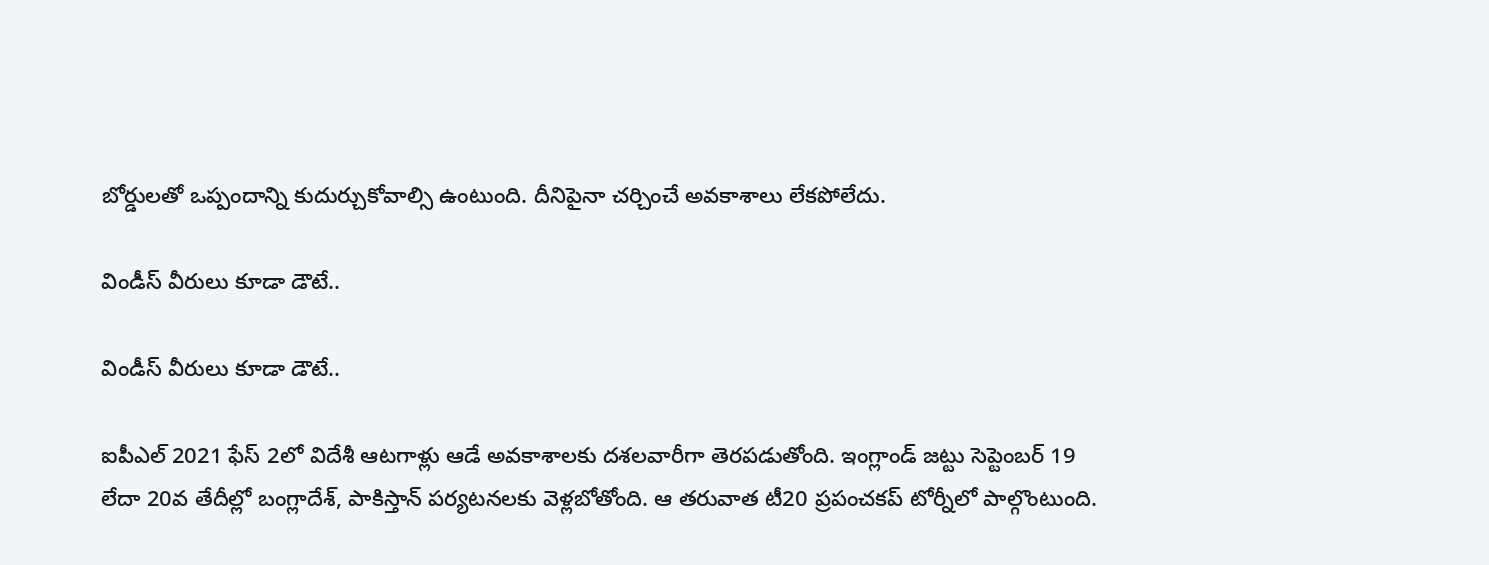బోర్డులతో ఒప్పందాన్ని కుదుర్చుకోవాల్సి ఉంటుంది. దీనిపైనా చర్చించే అవకాశాలు లేకపోలేదు.

విండీస్ వీరులు కూడా డౌటే..

విండీస్ వీరులు కూడా డౌటే..

ఐపీఎల్ 2021 ఫేస్ 2లో విదేశీ ఆటగాళ్లు ఆడే అవకాశాలకు దశలవారీగా తెరపడుతోంది. ఇంగ్లాండ్ జట్టు సెప్టెంబర్ 19 లేదా 20వ తేదీల్లో బంగ్లాదేశ్, పాకిస్తాన్ పర్యటనలకు వెళ్లబోతోంది. ఆ తరువాత టీ20 ప్రపంచకప్ టోర్నీలో పాల్గొంటుంది.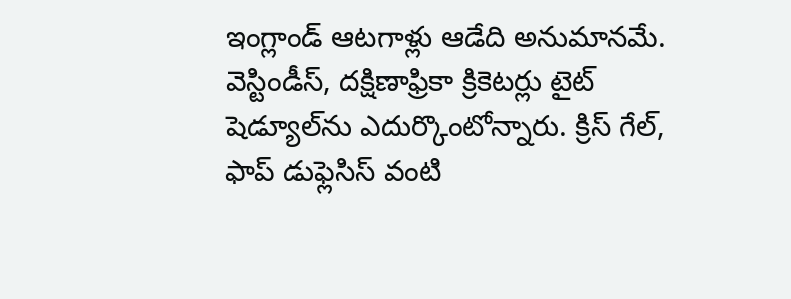ఇంగ్లాండ్ ఆటగాళ్లు ఆడేది అనుమానమే. వెస్టిండీస్, దక్షిణాఫ్రికా క్రికెటర్లు టైట్ షెడ్యూల్‌ను ఎదుర్కొంటోన్నారు. క్రిస్ గేల్, ఫాప్ డుఫ్లెసిస్ వంటి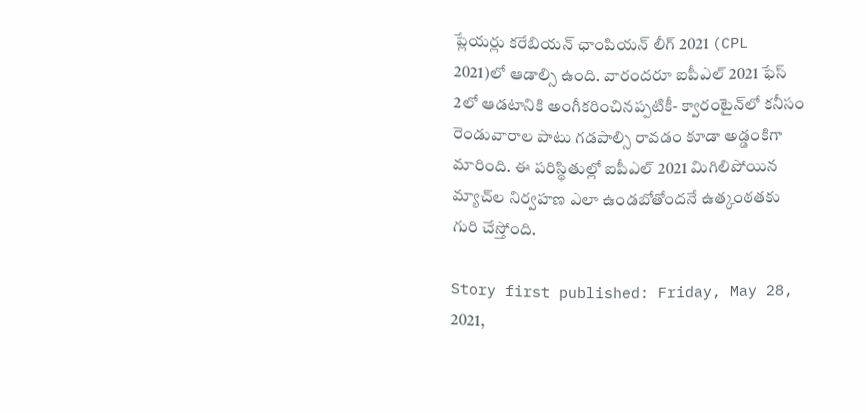ప్లేయర్లు కరేబియన్ ఛాంపియన్ లీగ్ 2021 (CPL 2021)లో ఆడాల్సి ఉంది. వారందరూ ఐపీఎల్ 2021 ఫేస్ 2లో ఆడటానికి అంగీకరించినప్పటికీ- క్వారంటైన్‌లో కనీసం రెండువారాల పాటు గడపాల్సి రావడం కూడా అడ్డంకిగా మారింది. ఈ పరిస్థితుల్లో ఐపీఎల్ 2021 మిగిలిపోయిన మ్యాచ్‌ల నిర్వహణ ఎలా ఉండబోతోందనే ఉత్కంఠతకు గురి చేస్తోంది.

Story first published: Friday, May 28, 2021,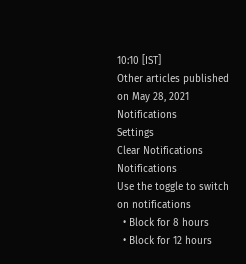10:10 [IST]
Other articles published on May 28, 2021
Notifications
Settings
Clear Notifications
Notifications
Use the toggle to switch on notifications
  • Block for 8 hours
  • Block for 12 hours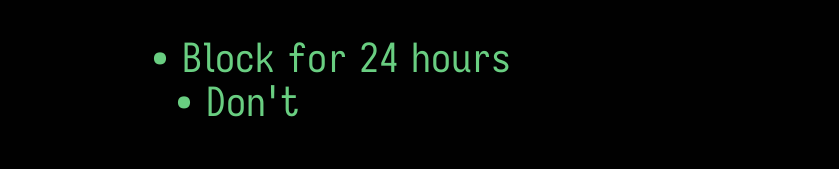• Block for 24 hours
  • Don't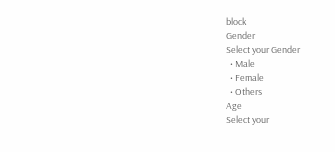block
Gender
Select your Gender
  • Male
  • Female
  • Others
Age
Select your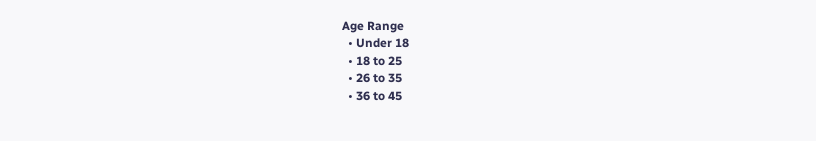Age Range
  • Under 18
  • 18 to 25
  • 26 to 35
  • 36 to 45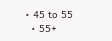• 45 to 55
  • 55+